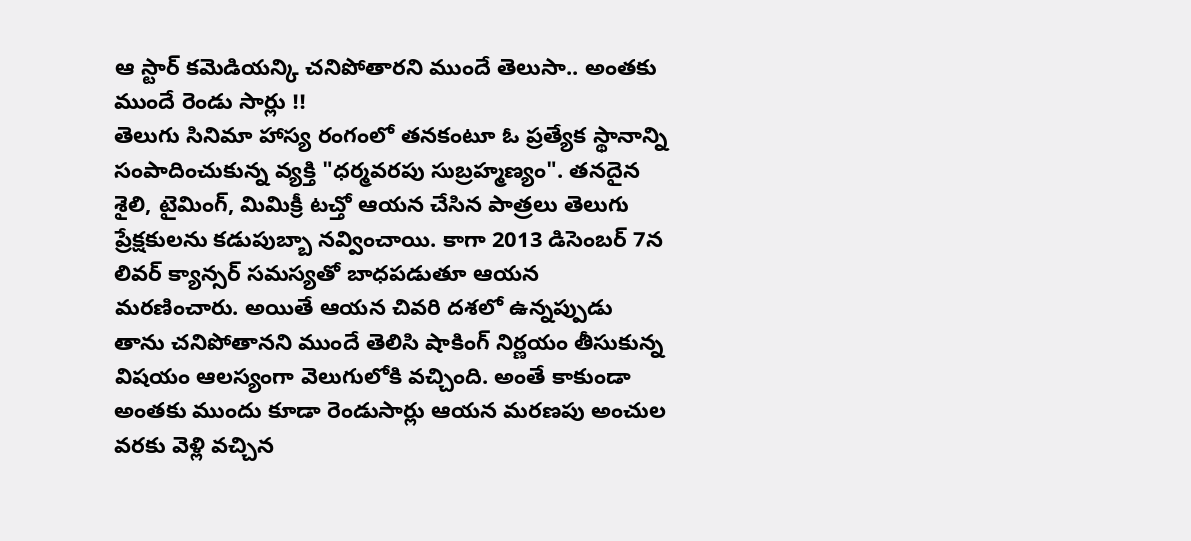ఆ స్టార్ కమెడియన్కి చనిపోతారని ముందే తెలుసా.. అంతకు ముందే రెండు సార్లు !!
తెలుగు సినిమా హాస్య రంగంలో తనకంటూ ఓ ప్రత్యేక స్థానాన్ని సంపాదించుకున్న వ్యక్తి "ధర్మవరపు సుబ్రహ్మణ్యం". తనదైన శైలి, టైమింగ్, మిమిక్రీ టచ్తో ఆయన చేసిన పాత్రలు తెలుగు ప్రేక్షకులను కడుపుబ్బా నవ్వించాయి. కాగా 2013 డిసెంబర్ 7న లివర్ క్యాన్సర్ సమస్యతో బాధపడుతూ ఆయన మరణించారు. అయితే ఆయన చివరి దశలో ఉన్నప్పుడు తాను చనిపోతానని ముందే తెలిసి షాకింగ్ నిర్ణయం తీసుకున్న విషయం ఆలస్యంగా వెలుగులోకి వచ్చింది. అంతే కాకుండా అంతకు ముందు కూడా రెండుసార్లు ఆయన మరణపు అంచుల వరకు వెళ్లి వచ్చిన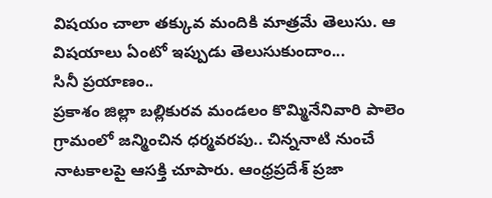విషయం చాలా తక్కువ మందికి మాత్రమే తెలుసు. ఆ విషయాలు ఏంటో ఇప్పుడు తెలుసుకుందాం...
సినీ ప్రయాణం..
ప్రకాశం జిల్లా బల్లికురవ మండలం కొమ్మినేనివారి పాలెం గ్రామంలో జన్మించిన ధర్మవరపు.. చిన్ననాటి నుంచే నాటకాలపై ఆసక్తి చూపారు. ఆంధ్రప్రదేశ్ ప్రజా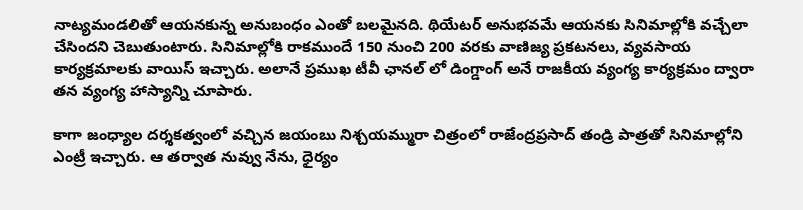నాట్యమండలితో ఆయనకున్న అనుబంధం ఎంతో బలమైనది. థియేటర్ అనుభవమే ఆయనకు సినిమాల్లోకి వచ్చేలా చేసిందని చెబుతుంటారు. సినిమాల్లోకి రాకముందే 150 నుంచి 200 వరకు వాణిజ్య ప్రకటనలు, వ్యవసాయ కార్యక్రమాలకు వాయిస్ ఇచ్చారు. అలానే ప్రముఖ టీవీ ఛానల్ లో డింగ్డాంగ్ అనే రాజకీయ వ్యంగ్య కార్యక్రమం ద్వారా తన వ్యంగ్య హాస్యాన్ని చూపారు.

కాగా జంధ్యాల దర్శకత్వంలో వచ్చిన జయంబు నిశ్చయమ్మురా చిత్రంలో రాజేంద్రప్రసాద్ తండ్రి పాత్రతో సినిమాల్లోని ఎంట్రీ ఇచ్చారు. ఆ తర్వాత నువ్వు నేను, ధైర్యం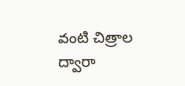వంటి చిత్రాల ద్వారా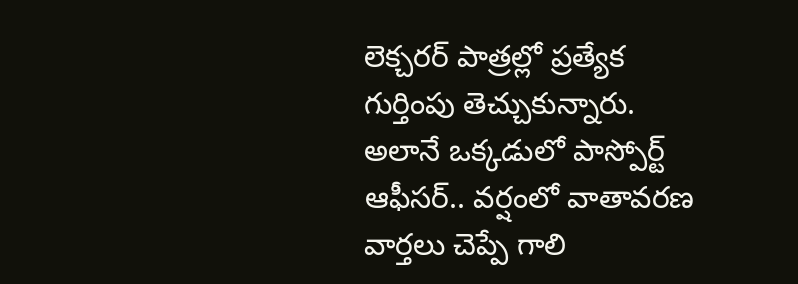లెక్చరర్ పాత్రల్లో ప్రత్యేక గుర్తింపు తెచ్చుకున్నారు. అలానే ఒక్కడులో పాస్పోర్ట్ ఆఫీసర్.. వర్షంలో వాతావరణ వార్తలు చెప్పే గాలి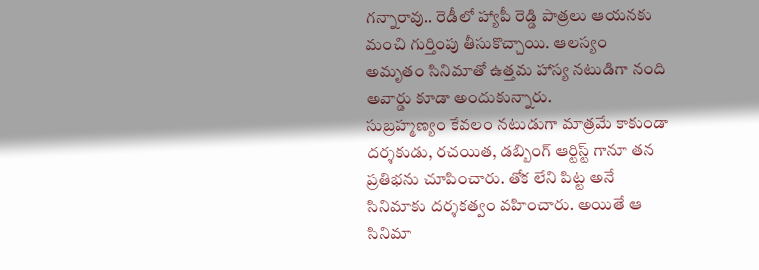గన్నారావు.. రెడీలో హ్యాపీ రెడ్డి పాత్రలు ఆయనకు మంచి గుర్తింపు తీసుకొచ్చాయి. ఆలస్యం అమృతం సినిమాతో ఉత్తమ హాస్య నటుడిగా నంది అవార్డు కూడా అందుకున్నారు.
సుబ్రహ్మణ్యం కేవలం నటుడుగా మాత్రమే కాకుండా దర్శకుడు, రచయిత, డబ్బింగ్ ఆర్టిస్ట్ గానూ తన ప్రతిభను చూపించారు. తోక లేని పిట్ట అనే సినిమాకు దర్శకత్వం వహించారు. అయితే ఆ సినిమా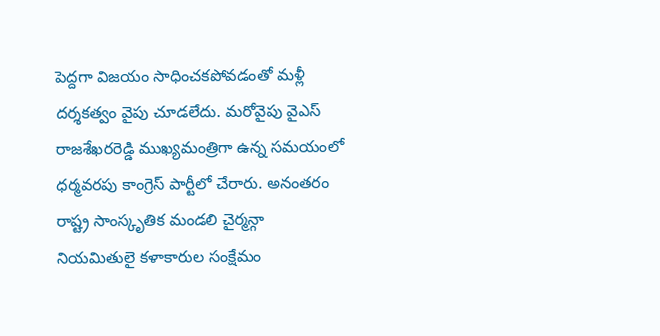పెద్దగా విజయం సాధించకపోవడంతో మళ్లీ దర్శకత్వం వైపు చూడలేదు. మరోవైపు వైఎస్ రాజశేఖరరెడ్డి ముఖ్యమంత్రిగా ఉన్న సమయంలో ధర్మవరపు కాంగ్రెస్ పార్టీలో చేరారు. అనంతరం రాష్ట్ర సాంస్కృతిక మండలి చైర్మన్గా నియమితులై కళాకారుల సంక్షేమం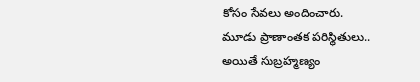కోసం సేవలు అందించారు.
మూడు ప్రాణాంతక పరిస్థితులు..
అయితే సుబ్రహ్మణ్యం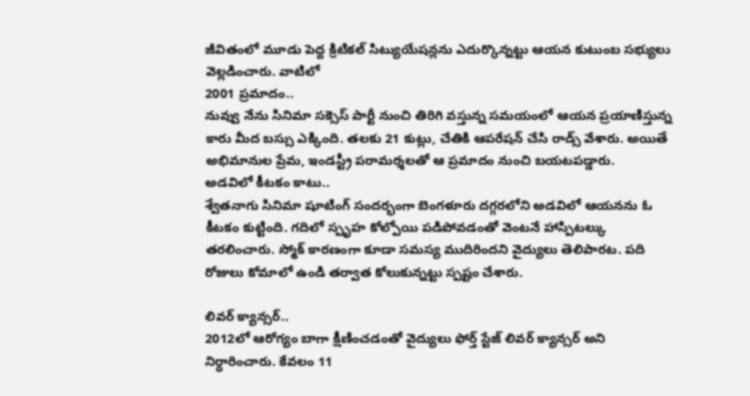జీవితంలో మూడు పెద్ద క్రిటికల్ సిట్యుయేషన్లను ఎదుర్కొన్నట్టు ఆయన కుటుంబ సభ్యులు వెల్లడించారు. వాటిలో
2001 ప్రమాదం..
నువ్వు నేను సినిమా సక్సెస్ పార్టీ నుంచి తిరిగి వస్తున్న సమయంలో ఆయన ప్రయాణిస్తున్న కారు మీద బస్సు ఎక్కింది. తలకు 21 కుట్లు, చేతికి ఆపరేషన్ చేసి రాడ్స్ వేశారు. అయితే అభిమానుల ప్రేమ, ఇండస్ట్రీ పరామర్శలతో ఆ ప్రమాదం నుంచి బయటపడ్డారు.
అడవిలో కీటకం కాటు..
శ్వేతనాగు సినిమా షూటింగ్ సందర్భంగా బెంగళూరు దగ్గరలోని అడవిలో ఆయనను ఓ కీటకం కుట్టింది. గదిలో స్పృహ కోల్పోయి పడిపోవడంతో వెంటనే హాస్పిటల్కు తరలించారు. స్మోక్ కారణంగా కూడా సమస్య ముదిరిందని వైద్యులు తెలిపారట. పది రోజులు కోమాలో ఉండి తర్వాత కోలుకున్నట్టు స్పష్టం చేశారు.

లివర్ క్యాన్సర్..
2012లో ఆరోగ్యం బాగా క్షీణించడంతో వైద్యులు ఫోర్త్ స్టేజ్ లివర్ క్యాన్సర్ అని నిర్ధారించారు. కేవలం 11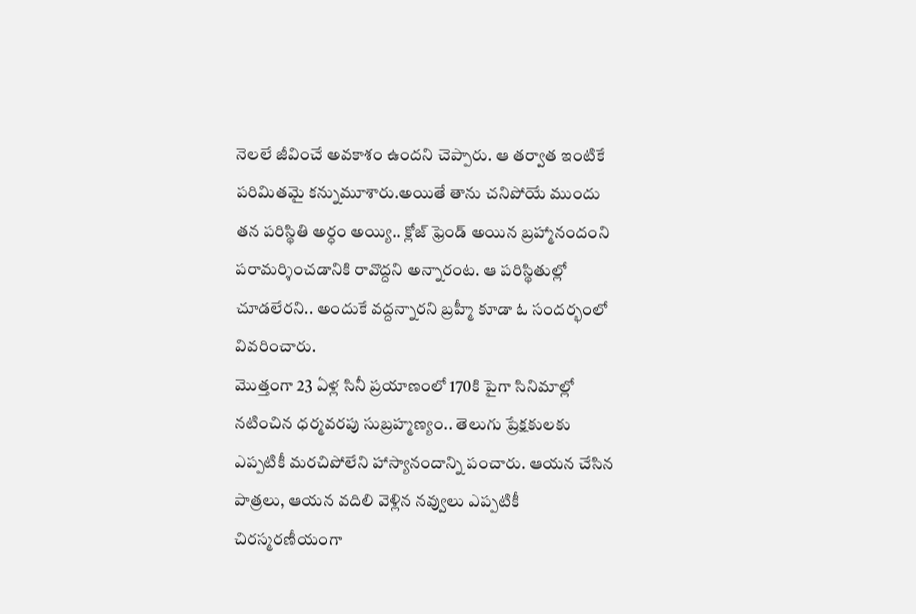నెలలే జీవించే అవకాశం ఉందని చెప్పారు. ఆ తర్వాత ఇంటికే పరిమితమై కన్నుమూశారు.అయితే తాను చనిపోయే ముందు తన పరిస్థితి అర్ధం అయ్యి.. క్లోజ్ ఫ్రెండ్ అయిన బ్రహ్మానందంని పరామర్శించడానికి రావొద్దని అన్నారంట. ఆ పరిస్థితుల్లో చూడలేరని.. అందుకే వద్దన్నారని బ్రహ్మీ కూడా ఓ సందర్భంలో వివరించారు.
మొత్తంగా 23 ఏళ్ల సినీ ప్రయాణంలో 170కి పైగా సినిమాల్లో నటించిన ధర్మవరపు సుబ్రహ్మణ్యం.. తెలుగు ప్రేక్షకులకు ఎప్పటికీ మరచిపోలేని హాస్యానందాన్ని పంచారు. ఆయన చేసిన పాత్రలు, ఆయన వదిలి వెళ్లిన నవ్వులు ఎప్పటికీ చిరస్మరణీయంగా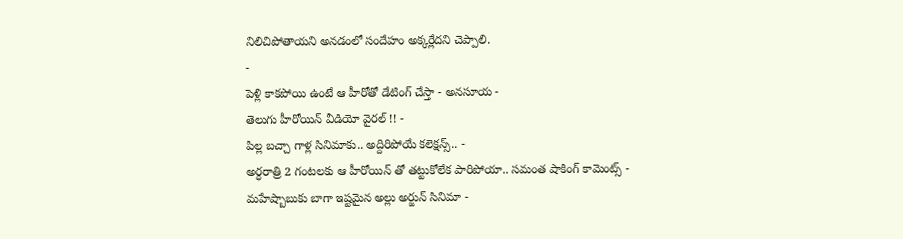నిలిచిపోతాయని అనడంలో సందేహం అక్కర్లేదని చెప్పాలి.
-
పెళ్లి కాకపోయి ఉంటే ఆ హీరోతో డేటింగ్ చేస్తా - అనసూయ -
తెలుగు హీరోయిన్ వీడియో వైరల్ !! -
పిల్ల బచ్చా గాళ్ల సినిమాకు.. అద్దిరిపోయే కలెక్షన్స్.. -
అర్ధరాత్రి 2 గంటలకు ఆ హీరోయిన్ తో తట్టుకోలేక పారిపోయా.. సమంత షాకింగ్ కామెంట్స్ -
మహేష్బాబుకు బాగా ఇష్టమైన అల్లు అర్జున్ సినిమా -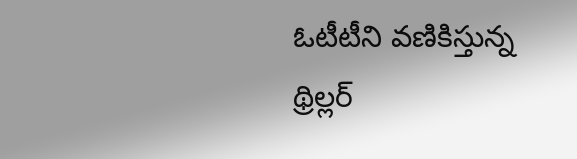ఓటీటీని వణికిస్తున్న థ్రిల్లర్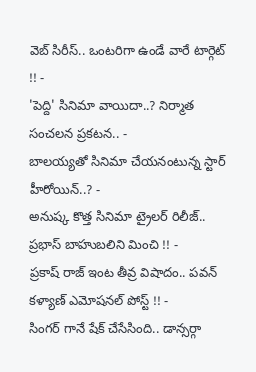వెబ్ సిరీస్.. ఒంటరిగా ఉండే వారే టార్గెట్ !! -
'పెద్ది' సినిమా వాయిదా..? నిర్మాత సంచలన ప్రకటన.. -
బాలయ్యతో సినిమా చేయనంటున్న స్టార్ హీరోయిన్..? -
అనుష్క కొత్త సినిమా ట్రైలర్ రిలీజ్.. ప్రభాస్ బాహుబలిని మించి !! -
ప్రకాష్ రాజ్ ఇంట తీవ్ర విషాదం.. పవన్ కళ్యాణ్ ఎమోషనల్ పోస్ట్ !! -
సింగర్ గానే షేక్ చేసేసింది.. డాన్సర్గా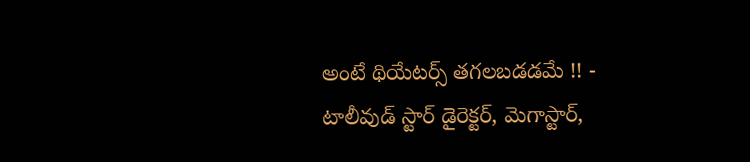అంటే థియేటర్స్ తగలబడడమే !! -
టాలీవుడ్ స్టార్ డైరెక్టర్, మెగాస్టార్,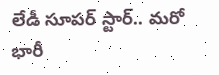లేడీ సూపర్ స్టార్.. మరో భారీ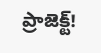ప్రాజెక్ట్!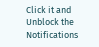Click it and Unblock the Notifications